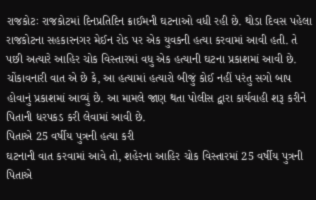રાજકોટઃ રાજકોટમાં દિનપ્રતિદિન ક્રાઈમની ઘટનાઓ વધી રહી છે. થોડા દિવસ પહેલા રાજકોટના સહકારનગર મેઈન રોડ પર એક યુવકની હત્યા કરવામાં આવી હતી. તે પછી અત્યારે આહિર ચોક વિસ્તારમાં વધુ એક હત્યાની ઘટના પ્રકાશમાં આવી છે. ચોંકાવનારી વાત એ છે કે, આ હત્યામાં હત્યારો બીજું કોઈ નહીં પરંતુ સગો બાપ હોવાનું પ્રકાશમાં આવ્યું છે. આ મામલે જાણ થતા પોલીસ દ્વારા કાર્યવાહી શરૂ કરીને પિતાની ધરપકડ કરી લેવામાં આવી છે.
પિતાએ 25 વર્ષીય પુત્રની હત્યા કરી
ઘટનાની વાત કરવામાં આવે તો, શહેરના આહિર ચોક વિસ્તારમાં 25 વર્ષીય પુત્રની પિતાએ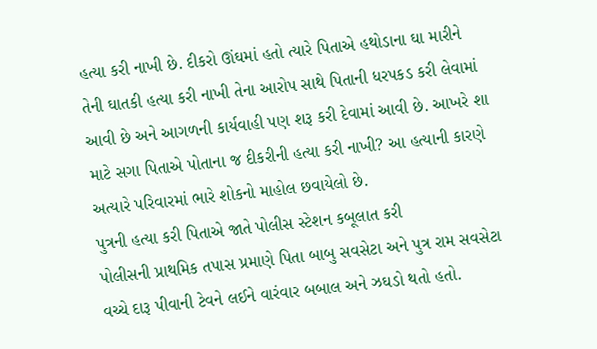હત્યા કરી નાખી છે. દીકરો ઊંઘમાં હતો ત્યારે પિતાએ હથોડાના ઘા મારીને તેની ઘાતકી હત્યા કરી નાખી તેના આરોપ સાથે પિતાની ધરપકડ કરી લેવામાં આવી છે અને આગળની કાર્યવાહી પણ શરૂ કરી દેવામાં આવી છે. આખરે શા માટે સગા પિતાએ પોતાના જ દીકરીની હત્યા કરી નાખી? આ હત્યાની કારણે અત્યારે પરિવારમાં ભારે શોકનો માહોલ છવાયેલો છે.
પુત્રની હત્યા કરી પિતાએ જાતે પોલીસ સ્ટેશન કબૂલાત કરી
પોલીસની પ્રાથમિક તપાસ પ્રમાણે પિતા બાબુ સવસેટા અને પુત્ર રામ સવસેટા વચ્ચે દારૂ પીવાની ટેવને લઈને વારંવાર બબાલ અને ઝઘડો થતો હતો.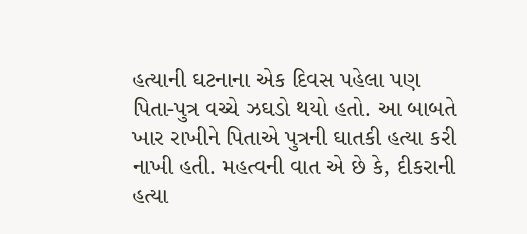હત્યાની ઘટનાના એક દિવસ પહેલા પણ પિતા-પુત્ર વચ્ચે ઝઘડો થયો હતો. આ બાબતે ખાર રાખીને પિતાએ પુત્રની ઘાતકી હત્યા કરી નાખી હતી. મહત્વની વાત એ છે કે, દીકરાની હત્યા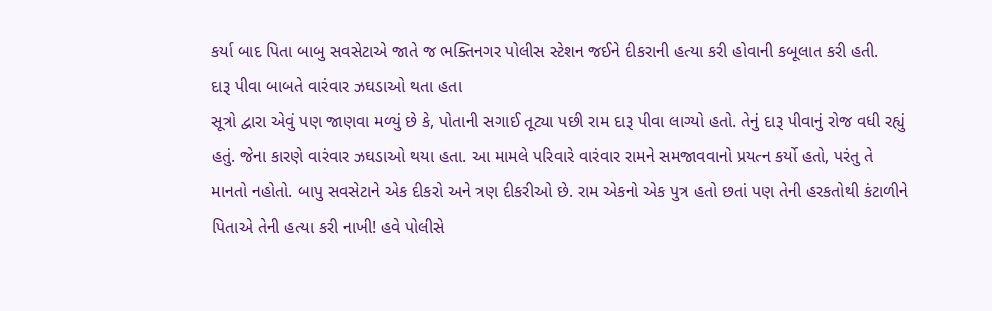કર્યા બાદ પિતા બાબુ સવસેટાએ જાતે જ ભક્તિનગર પોલીસ સ્ટેશન જઈને દીકરાની હત્યા કરી હોવાની કબૂલાત કરી હતી.
દારૂ પીવા બાબતે વારંવાર ઝઘડાઓ થતા હતા
સૂત્રો દ્વારા એવું પણ જાણવા મળ્યું છે કે, પોતાની સગાઈ તૂટ્યા પછી રામ દારૂ પીવા લાગ્યો હતો. તેનું દારૂ પીવાનું રોજ વધી રહ્યું હતું. જેના કારણે વારંવાર ઝઘડાઓ થયા હતા. આ મામલે પરિવારે વારંવાર રામને સમજાવવાનો પ્રયત્ન કર્યો હતો, પરંતુ તે માનતો નહોતો. બાપુ સવસેટાને એક દીકરો અને ત્રણ દીકરીઓ છે. રામ એકનો એક પુત્ર હતો છતાં પણ તેની હરકતોથી કંટાળીને પિતાએ તેની હત્યા કરી નાખી! હવે પોલીસે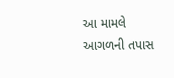આ મામલે આગળની તપાસ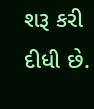શરૂ કરી દીધી છે.